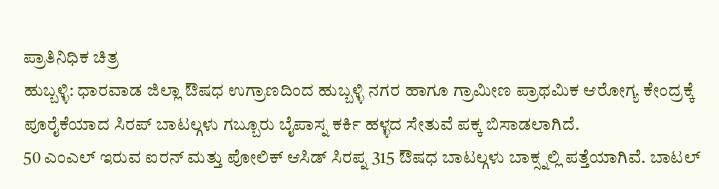ಪ್ರಾತಿನಿಧಿಕ ಚಿತ್ರ
ಹುಬ್ಬಳ್ಳಿ: ಧಾರವಾಡ ಜಿಲ್ಲಾ ಔಷಧ ಉಗ್ರಾಣದಿಂದ ಹುಬ್ಬಳ್ಳಿ ನಗರ ಹಾಗೂ ಗ್ರಾಮೀಣ ಪ್ರಾಥಮಿಕ ಆರೋಗ್ಯ ಕೇಂದ್ರಕ್ಕೆ ಪೂರೈಕೆಯಾದ ಸಿರಪ್ ಬಾಟಲ್ಗಳು ಗಬ್ಬೂರು ಬೈಪಾಸ್ನ ಕರ್ಕಿ ಹಳ್ಳದ ಸೇತುವೆ ಪಕ್ಕ ಬಿಸಾಡಲಾಗಿದೆ.
50 ಎಂಎಲ್ ಇರುವ ಐರನ್ ಮತ್ತು ಪೋಲಿಕ್ ಆಸಿಡ್ ಸಿರಪ್ನ 315 ಔಷಧ ಬಾಟಲ್ಗಳು ಬಾಕ್ಸ್ನಲ್ಲಿ ಪತ್ತೆಯಾಗಿವೆ. ಬಾಟಲ್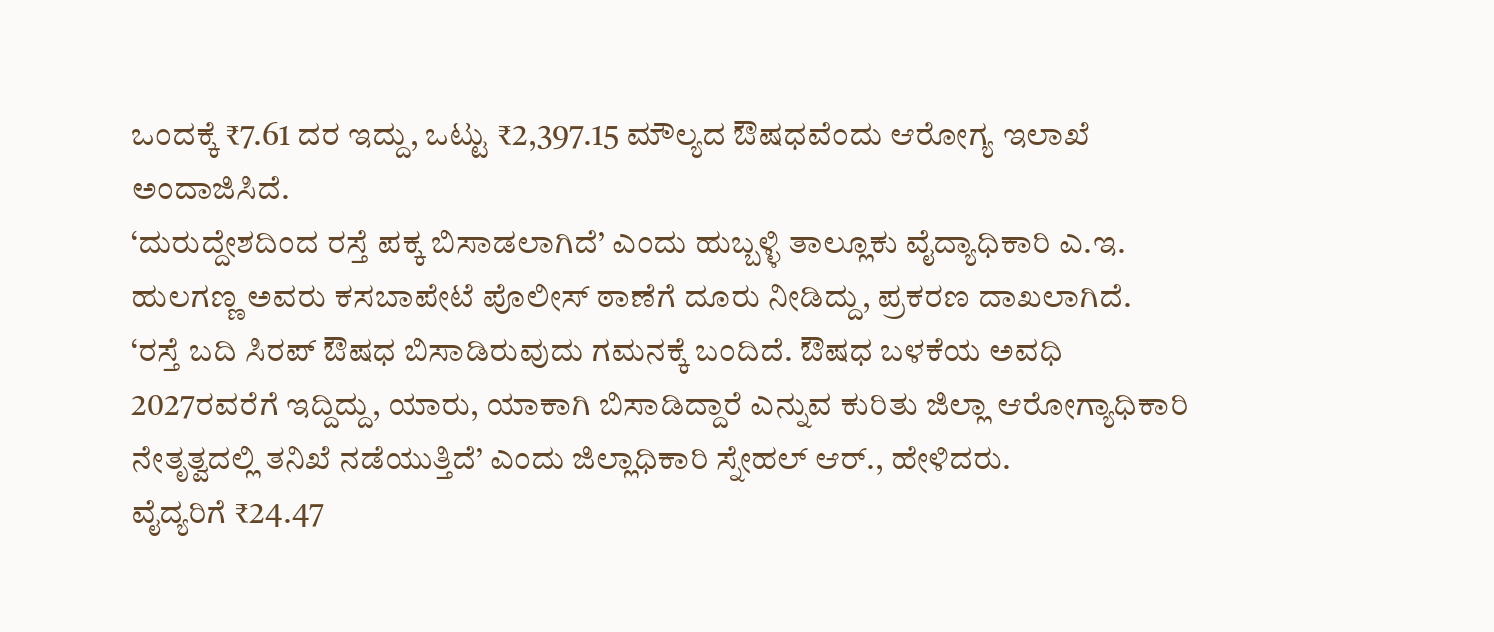ಒಂದಕ್ಕೆ ₹7.61 ದರ ಇದ್ದು, ಒಟ್ಟು ₹2,397.15 ಮೌಲ್ಯದ ಔಷಧವೆಂದು ಆರೋಗ್ಯ ಇಲಾಖೆ ಅಂದಾಜಿಸಿದೆ.
‘ದುರುದ್ದೇಶದಿಂದ ರಸ್ತೆ ಪಕ್ಕ ಬಿಸಾಡಲಾಗಿದೆ’ ಎಂದು ಹುಬ್ಬಳ್ಳಿ ತಾಲ್ಲೂಕು ವೈದ್ಯಾಧಿಕಾರಿ ಎ.ಇ. ಹುಲಗಣ್ಣ ಅವರು ಕಸಬಾಪೇಟೆ ಪೊಲೀಸ್ ಠಾಣೆಗೆ ದೂರು ನೀಡಿದ್ದು, ಪ್ರಕರಣ ದಾಖಲಾಗಿದೆ.
‘ರಸ್ತೆ ಬದಿ ಸಿರಪ್ ಔಷಧ ಬಿಸಾಡಿರುವುದು ಗಮನಕ್ಕೆ ಬಂದಿದೆ. ಔಷಧ ಬಳಕೆಯ ಅವಧಿ 2027ರವರೆಗೆ ಇದ್ದಿದ್ದು, ಯಾರು, ಯಾಕಾಗಿ ಬಿಸಾಡಿದ್ದಾರೆ ಎನ್ನುವ ಕುರಿತು ಜಿಲ್ಲಾ ಆರೋಗ್ಯಾಧಿಕಾರಿ ನೇತೃತ್ವದಲ್ಲಿ ತನಿಖೆ ನಡೆಯುತ್ತಿದೆ’ ಎಂದು ಜಿಲ್ಲಾಧಿಕಾರಿ ಸ್ನೇಹಲ್ ಆರ್., ಹೇಳಿದರು.
ವೈದ್ಯರಿಗೆ ₹24.47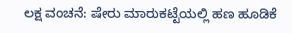ಲಕ್ಷ ವಂಚನೆ: ಷೇರು ಮಾರುಕಟ್ಟೆಯಲ್ಲಿ ಹಣ ಹೂಡಿಕೆ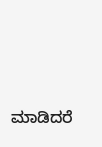ಮಾಡಿದರೆ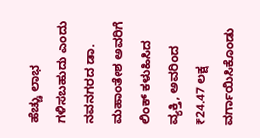ಹೆಚ್ಚು ಲಾಭ ಗಳಿಸಬಹುದು ಎಂದು ನವನಗರದ ಡಾ. ಮಹಾಂತೇಶ ಅವರಿಗೆ ಲಿಂಕ್ ಕಳುಹಿಸಿದ ವ್ಯಕ್ತಿ, ಅವರಿಂದ ₹24.47 ಲಕ್ಷ ವರ್ಗಾಯಿಸಿಕೊಂಡು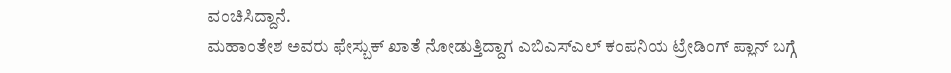ವಂಚಿಸಿದ್ದಾನೆ.
ಮಹಾಂತೇಶ ಅವರು ಫೇಸ್ಬುಕ್ ಖಾತೆ ನೋಡುತ್ತಿದ್ದಾಗ ಎಬಿಎಸ್ಎಲ್ ಕಂಪನಿಯ ಟ್ರೇಡಿಂಗ್ ಪ್ಲಾನ್ ಬಗ್ಗೆ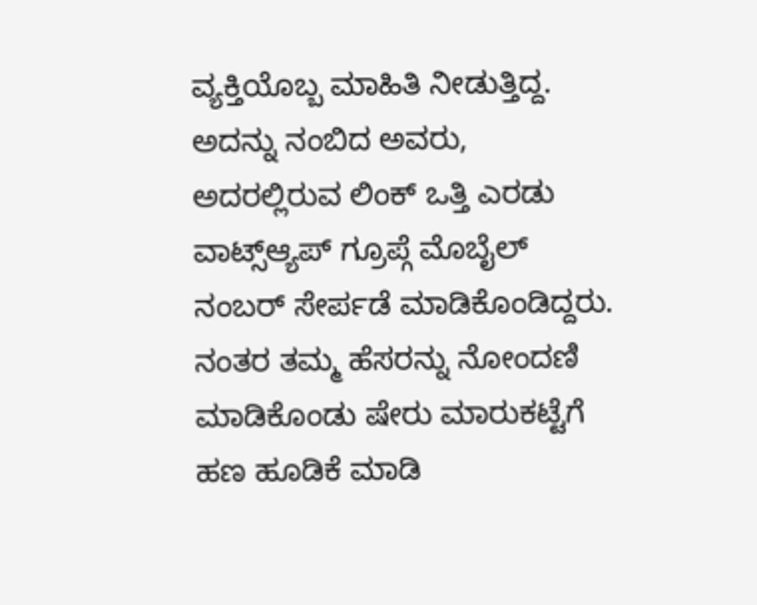ವ್ಯಕ್ತಿಯೊಬ್ಬ ಮಾಹಿತಿ ನೀಡುತ್ತಿದ್ದ. ಅದನ್ನು ನಂಬಿದ ಅವರು, ಅದರಲ್ಲಿರುವ ಲಿಂಕ್ ಒತ್ತಿ ಎರಡು ವಾಟ್ಸ್ಆ್ಯಪ್ ಗ್ರೂಪ್ಗೆ ಮೊಬೈಲ್ ನಂಬರ್ ಸೇರ್ಪಡೆ ಮಾಡಿಕೊಂಡಿದ್ದರು. ನಂತರ ತಮ್ಮ ಹೆಸರನ್ನು ನೋಂದಣಿ ಮಾಡಿಕೊಂಡು ಷೇರು ಮಾರುಕಟ್ಟೆಗೆ ಹಣ ಹೂಡಿಕೆ ಮಾಡಿ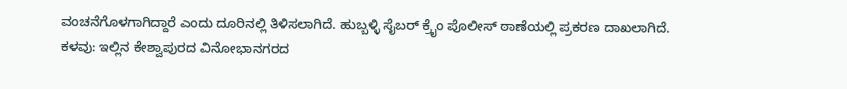ವಂಚನೆಗೊಳಗಾಗಿದ್ದಾರೆ ಎಂದು ದೂರಿನಲ್ಲಿ ತಿಳಿಸಲಾಗಿದೆ. ಹುಬ್ಬಳ್ಳಿ ಸೈಬರ್ ಕ್ರೈಂ ಪೊಲೀಸ್ ಠಾಣೆಯಲ್ಲಿ ಪ್ರಕರಣ ದಾಖಲಾಗಿದೆ.
ಕಳವು: ಇಲ್ಲಿನ ಕೇಶ್ವಾಪುರದ ವಿನೋಭಾನಗರದ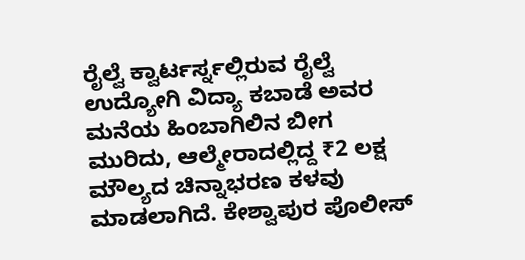ರೈಲ್ವೆ ಕ್ವಾರ್ಟರ್ಸ್ನಲ್ಲಿರುವ ರೈಲ್ವೆ ಉದ್ಯೋಗಿ ವಿದ್ಯಾ ಕಬಾಡೆ ಅವರ ಮನೆಯ ಹಿಂಬಾಗಿಲಿನ ಬೀಗ ಮುರಿದು, ಆಲ್ಮೇರಾದಲ್ಲಿದ್ದ ₹2 ಲಕ್ಷ ಮೌಲ್ಯದ ಚಿನ್ನಾಭರಣ ಕಳವು ಮಾಡಲಾಗಿದೆ. ಕೇಶ್ವಾಪುರ ಪೊಲೀಸ್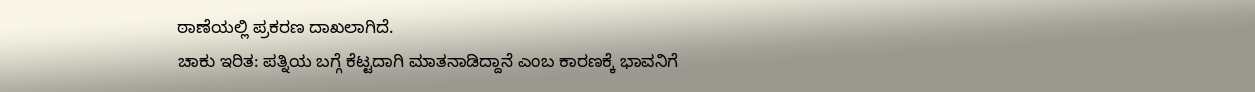ಠಾಣೆಯಲ್ಲಿ ಪ್ರಕರಣ ದಾಖಲಾಗಿದೆ.
ಚಾಕು ಇರಿತ: ಪತ್ನಿಯ ಬಗ್ಗೆ ಕೆಟ್ಟದಾಗಿ ಮಾತನಾಡಿದ್ದಾನೆ ಎಂಬ ಕಾರಣಕ್ಕೆ ಭಾವನಿಗೆ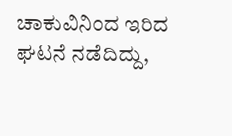ಚಾಕುವಿನಿಂದ ಇರಿದ ಘಟನೆ ನಡೆದಿದ್ದು,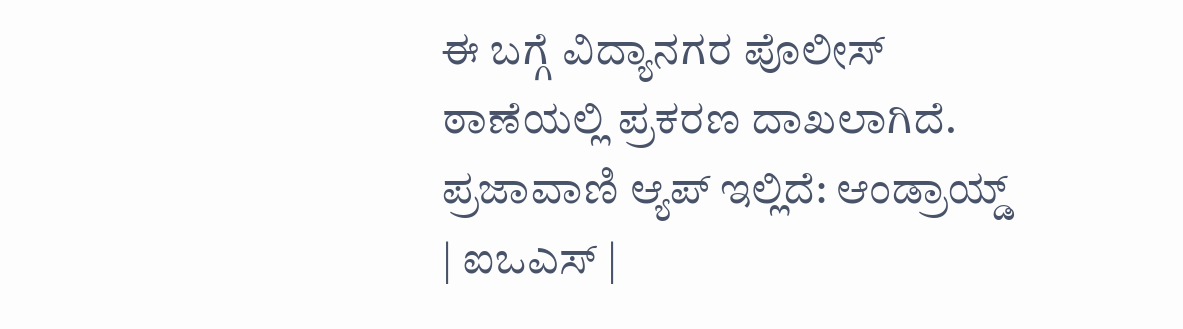ಈ ಬಗ್ಗೆ ವಿದ್ಯಾನಗರ ಪೊಲೀಸ್ ಠಾಣೆಯಲ್ಲಿ ಪ್ರಕರಣ ದಾಖಲಾಗಿದೆ.
ಪ್ರಜಾವಾಣಿ ಆ್ಯಪ್ ಇಲ್ಲಿದೆ: ಆಂಡ್ರಾಯ್ಡ್ | ಐಒಎಸ್ |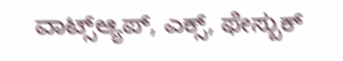ವಾಟ್ಸ್ಆ್ಯಪ್, ಎಕ್ಸ್, ಫೇಸ್ಬುಕ್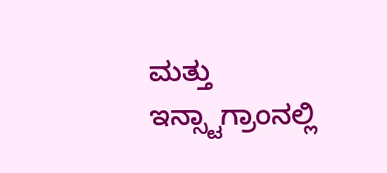ಮತ್ತು ಇನ್ಸ್ಟಾಗ್ರಾಂನಲ್ಲಿ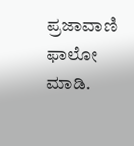ಪ್ರಜಾವಾಣಿ ಫಾಲೋ ಮಾಡಿ.